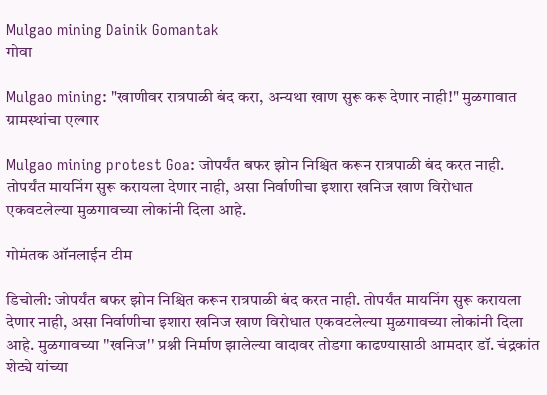Mulgao mining Dainik Gomantak
गोवा

Mulgao mining: "खाणीवर रात्रपाळी बंद करा, अन्यथा खाण सुरू करू देणार नाही!" मुळगावात ग्रामस्थांचा एल्गार

Mulgao mining protest Goa: जोपर्यंत बफर झोन निश्चित करून रात्रपाळी बंद करत नाही. तोपर्यंत मायनिंग सुरू करायला देणार नाही, असा निर्वाणीचा इशारा खनिज खाण विरोधात एकवटलेल्या मुळगावच्या लोकांनी दिला आहे.

गोमंतक ऑनलाईन टीम

डिचोली: जोपर्यंत बफर झोन निश्चित करून रात्रपाळी बंद करत नाही. तोपर्यंत मायनिंग सुरू करायला देणार नाही, असा निर्वाणीचा इशारा खनिज खाण विरोधात एकवटलेल्या मुळगावच्या लोकांनी दिला आहे. मुळगावच्या ''खनिज'' प्रश्नी निर्माण झालेल्या वादावर तोडगा काढण्यासाठी आमदार डॉ. चंद्रकांत शेट्ये यांच्या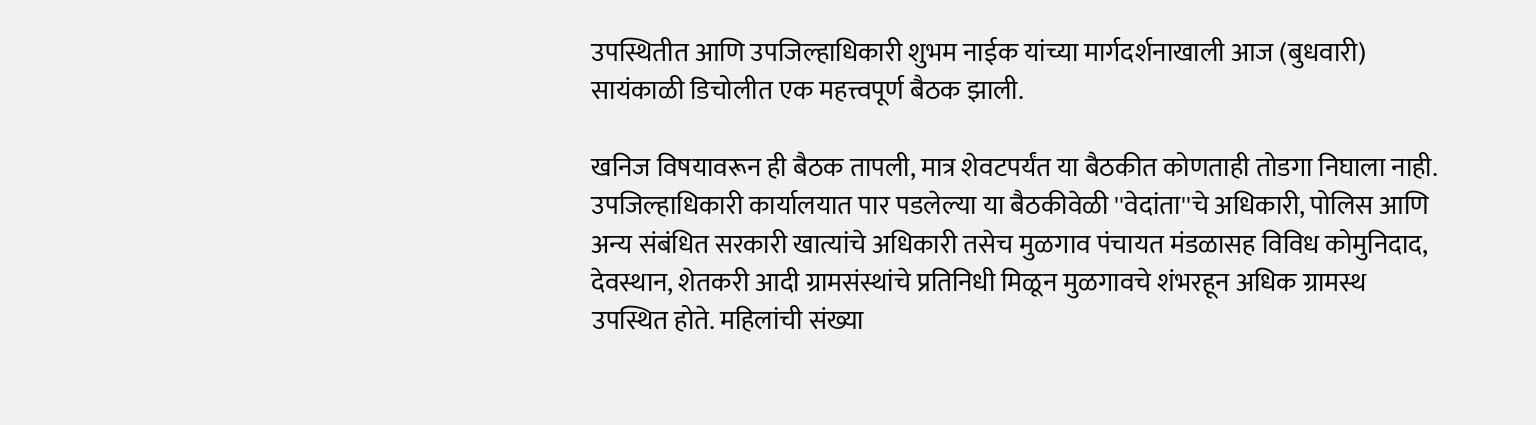उपस्थितीत आणि उपजिल्हाधिकारी शुभम नाईक यांच्या मार्गदर्शनाखाली आज (बुधवारी) सायंकाळी डिचोलीत एक महत्त्वपूर्ण बैठक झाली.

खनिज विषयावरून ही बैठक तापली, मात्र शेवटपर्यंत या बैठकीत कोणताही तोडगा निघाला नाही. उपजिल्हाधिकारी कार्यालयात पार पडलेल्या या बैठकीवेळी ''वेदांता''चे अधिकारी, पोलिस आणि अन्य संबंधित सरकारी खात्यांचे अधिकारी तसेच मुळगाव पंचायत मंडळासह विविध कोमुनिदाद, देवस्थान, शेतकरी आदी ग्रामसंस्थांचे प्रतिनिधी मिळून मुळगावचे शंभरहून अधिक ग्रामस्थ उपस्थित होते. महिलांची संख्या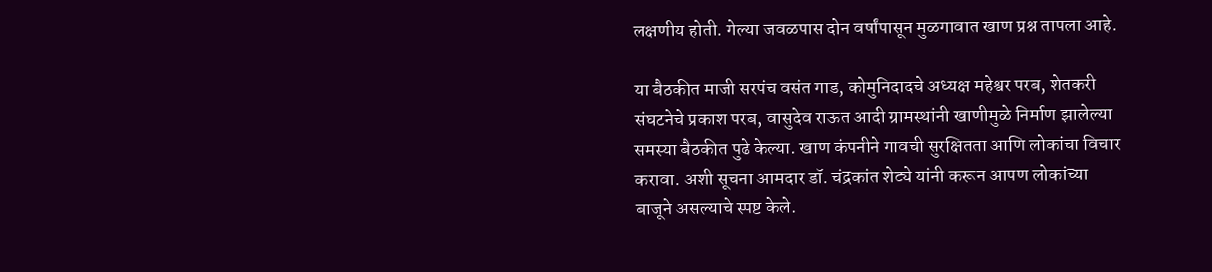लक्षणीय होती. गेल्या जवळपास दोन वर्षांपासून मुळगावात खाण प्रश्न तापला आहे.

या बैठकीत माजी सरपंच वसंत गाड, कोमुनिदादचे अध्यक्ष महेश्वर परब, शेतकरी संघटनेचे प्रकाश परब, वासुदेव राऊत आदी ग्रामस्थांनी खाणीमुळे निर्माण झालेल्या समस्या बैठकीत पुढे केल्या. खाण कंपनीने गावची सुरक्षितता आणि लोकांचा विचार करावा. अशी सूचना आमदार डॉ. चंद्रकांत शेट्ये यांनी करून आपण लोकांच्या बाजूने असल्याचे स्पष्ट केले.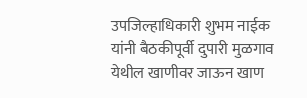उपजिल्हाधिकारी शुभम नाईक यांनी बैठकीपूर्वी दुपारी मुळगाव येथील खाणीवर जाऊन खाण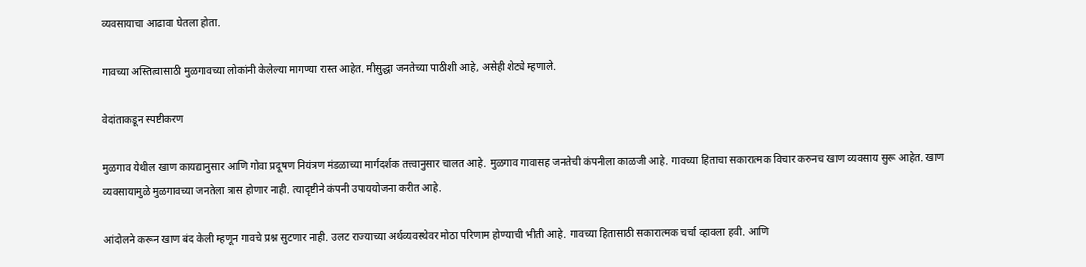व्यवसायाचा आढावा घेतला होता.

गावच्या अस्तित्वासाठी मुळगावच्या लोकांनी केलेल्या मागण्या रास्त आहेत. मीसुद्धा जनतेच्या पाठीशी आहे, असेही शेट्ये म्हणाले.

वेदांताकडून स्पष्टीकरण

मुळगाव येथील खाण कायद्यानुसार आणि गोवा प्रदूषण नियंत्रण मंडळाच्या मार्गदर्शक तत्त्वानुसार चालत आहे. मुळगाव गावासह जनतेची कंपनीला काळजी आहे. गावच्या हिताचा सकारात्मक विचार करुनच खाण व्यवसाय सुरू आहेत. खाण व्यवसायामुळे मुळगावच्या जनतेला त्रास होणार नाही. त्यादृष्टीने कंपनी उपाययोजना करीत आहे.

आंदोलने करून खाण बंद केली म्हणून गावचे प्रश्न सुटणार नाही. उलट राज्याच्या अर्थव्यवस्थेवर मोठा परिणाम होण्याची भीती आहे. गावच्या हितासाठी सकारात्मक चर्चा व्हावला हवी. आणि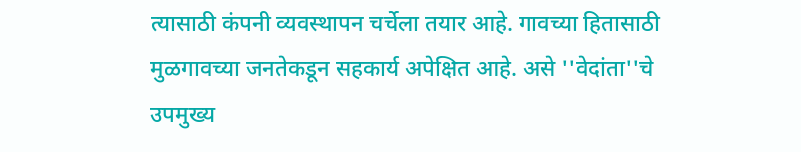त्यासाठी कंपनी व्यवस्थापन चर्चेला तयार आहे. गावच्या हितासाठी मुळगावच्या जनतेकडून सहकार्य अपेक्षित आहे. असे ''वेदांता''चे उपमुख्य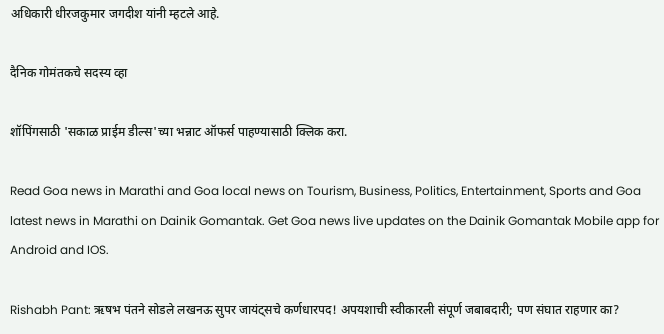अधिकारी धीरजकुमार जगदीश यांनी म्हटले आहे.

दैनिक गोमंतकचे सदस्य व्हा

शॉपिंगसाठी 'सकाळ प्राईम डील्स'च्या भन्नाट ऑफर्स पाहण्यासाठी क्लिक करा.

Read Goa news in Marathi and Goa local news on Tourism, Business, Politics, Entertainment, Sports and Goa latest news in Marathi on Dainik Gomantak. Get Goa news live updates on the Dainik Gomantak Mobile app for Android and IOS.

Rishabh Pant: ऋषभ पंतने सोडले लखनऊ सुपर जायंट्सचे कर्णधारपद! अपयशाची स्वीकारली संपूर्ण जबाबदारी; पण संघात राहणार का?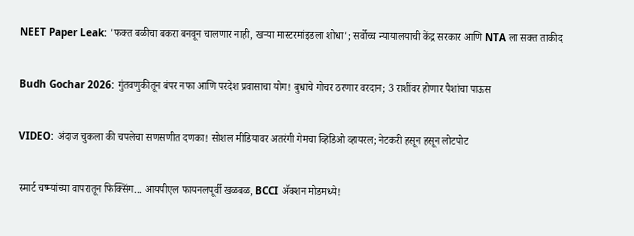NEET Paper Leak: 'फक्त बळीचा बकरा बनवून चालणार नाही, खऱ्या मास्टरमांइडला शोधा'; सर्वोच्च न्यायालयाची केंद्र सरकार आणि NTA ला सक्त ताकीद

Budh Gochar 2026: गुंतवणुकीतून बंपर नफा आणि परदेश प्रवासाचा योग! बुधाचे गोचर ठरणार वरदान; 3 राशींवर होणार पैशांचा पाऊस

VIDEO: अंदाज चुकला की चपलेचा सणसणीत दणका! सोशल मीडियावर अतरंगी गेमचा व्हिडिओ व्हायरल; नेटकरी हसून हसून लोटपोट

स्मार्ट चष्म्यांच्या वापरातून फिक्सिंग... आयपीएल फायनलपूर्वी खळबळ, BCCI ॲक्शन मोडमध्ये!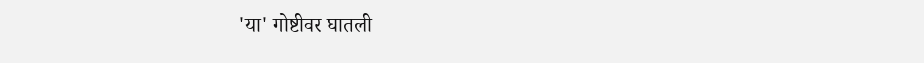'या' गोष्टीवर घातली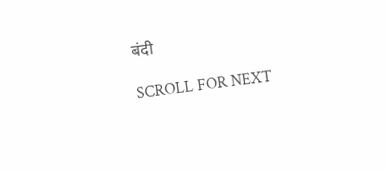बंदी

SCROLL FOR NEXT